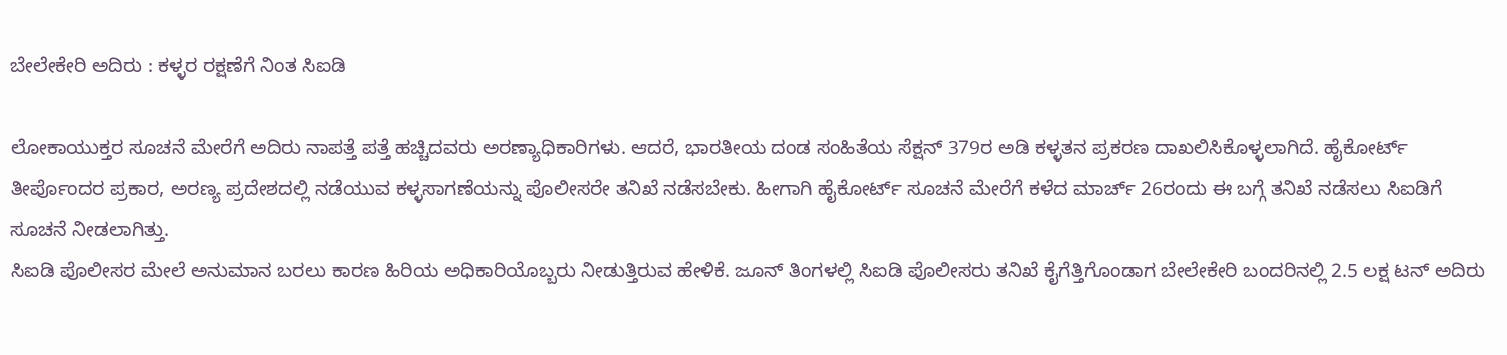ಬೇಲೇಕೇರಿ ಅದಿರು : ಕಳ್ಳರ ರಕ್ಷಣೆಗೆ ನಿಂತ ಸಿಐಡಿ

ಲೋಕಾಯುಕ್ತರ ಸೂಚನೆ ಮೇರೆಗೆ ಅದಿರು ನಾಪತ್ತೆ ಪತ್ತೆ ಹಚ್ಚಿದವರು ಅರಣ್ಯಾಧಿಕಾರಿಗಳು. ಆದರೆ, ಭಾರತೀಯ ದಂಡ ಸಂಹಿತೆಯ ಸೆಕ್ಷನ್ 379ರ ಅಡಿ ಕಳ್ಳತನ ಪ್ರಕರಣ ದಾಖಲಿಸಿಕೊಳ್ಳಲಾಗಿದೆ. ಹೈಕೋರ್ಟ್ ತೀರ್ಪೊಂದರ ಪ್ರಕಾರ, ಅರಣ್ಯ ಪ್ರದೇಶದಲ್ಲಿ ನಡೆಯುವ ಕಳ್ಳಸಾಗಣೆಯನ್ನು ಪೊಲೀಸರೇ ತನಿಖೆ ನಡೆಸಬೇಕು. ಹೀಗಾಗಿ ಹೈಕೋರ್ಟ್ ಸೂಚನೆ ಮೇರೆಗೆ ಕಳೆದ ಮಾರ್ಚ್ 26ರಂದು ಈ ಬಗ್ಗೆ ತನಿಖೆ ನಡೆಸಲು ಸಿಐಡಿಗೆ ಸೂಚನೆ ನೀಡಲಾಗಿತ್ತು.
ಸಿಐಡಿ ಪೊಲೀಸರ ಮೇಲೆ ಅನುಮಾನ ಬರಲು ಕಾರಣ ಹಿರಿಯ ಅಧಿಕಾರಿಯೊಬ್ಬರು ನೀಡುತ್ತಿರುವ ಹೇಳಿಕೆ. ಜೂನ್ ತಿಂಗಳಲ್ಲಿ ಸಿಐಡಿ ಪೊಲೀಸರು ತನಿಖೆ ಕೈಗೆತ್ತಿಗೊಂಡಾಗ ಬೇಲೇಕೇರಿ ಬಂದರಿನಲ್ಲಿ 2.5 ಲಕ್ಷ ಟನ್ ಅದಿರು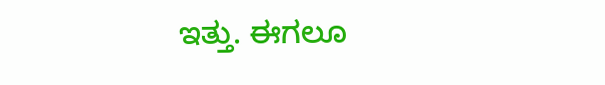ಇತ್ತು. ಈಗಲೂ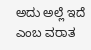ಅದು ಅಲ್ಲೆ ಇದೆ ಎಂಬ ವರಾತ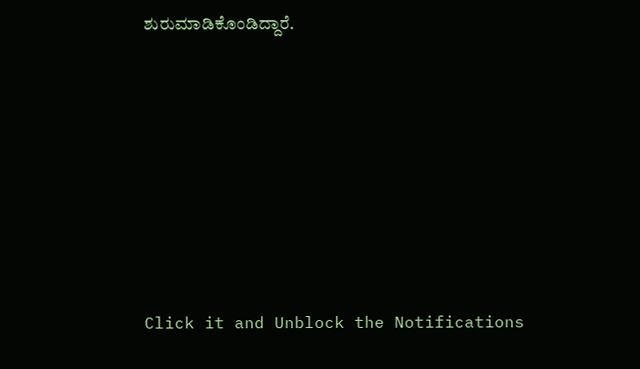ಶುರುಮಾಡಿಕೊಂಡಿದ್ದಾರೆ.












Click it and Unblock the Notifications